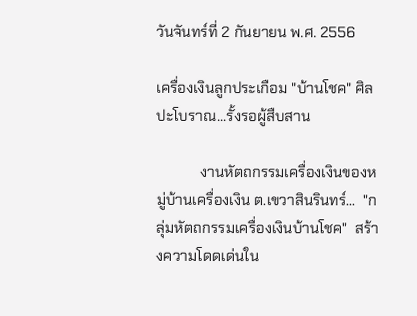วันจันทร์ที่ 2 กันยายน พ.ศ. 2556

เครื่องเงินลูกประเกือม "บ้านโชค" ศิลปะโบราณ...รั้งรอผู้สืบสาน

            งานหัตถกรรมเครื่องเงินของหมู่บ้านเครื่องเงิน ต.เขวาสินรินทร์...  "กลุ่มหัตถกรรมเครื่องเงินบ้านโชค"  สร้างความโดดเด่นใน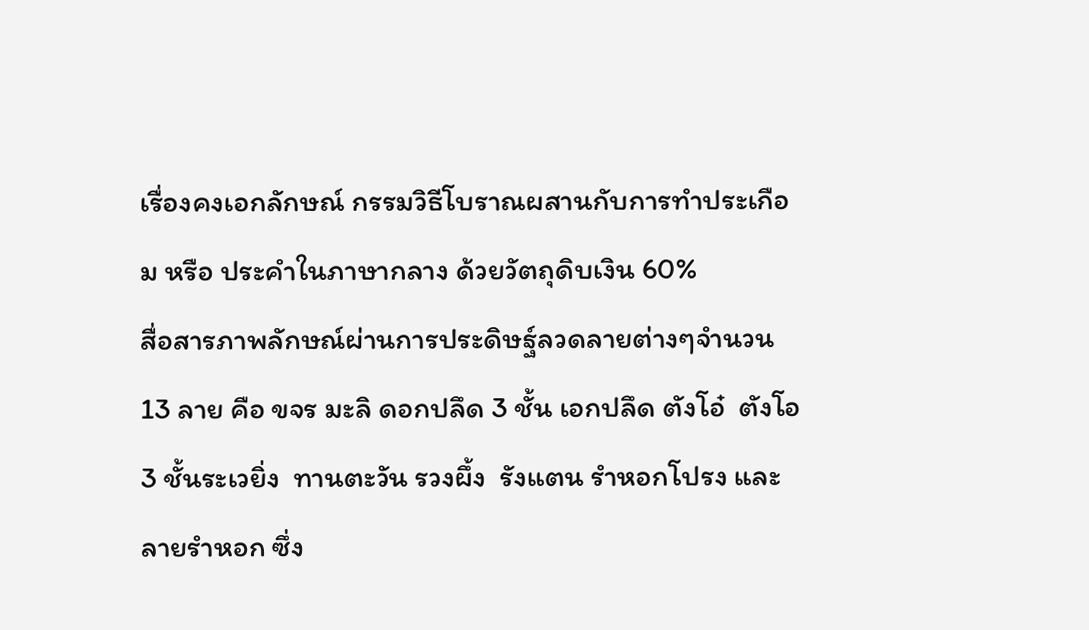เรื่องคงเอกลักษณ์ กรรมวิธีโบราณผสานกับการทำประเกือม หรือ ประคำในภาษากลาง ด้วยวัตถุดิบเงิน 60%
สื่อสารภาพลักษณ์ผ่านการประดิษฐ์ลวดลายต่างๆจำนวน 13 ลาย คือ ขจร มะลิ ดอกปลึด 3 ชั้น เอกปลึด ตังโอ๋  ตังโอ 3 ชั้นระเวยิ่ง  ทานตะวัน รวงผึ้ง  รังแตน รำหอกโปรง และลายรำหอก ซึ่ง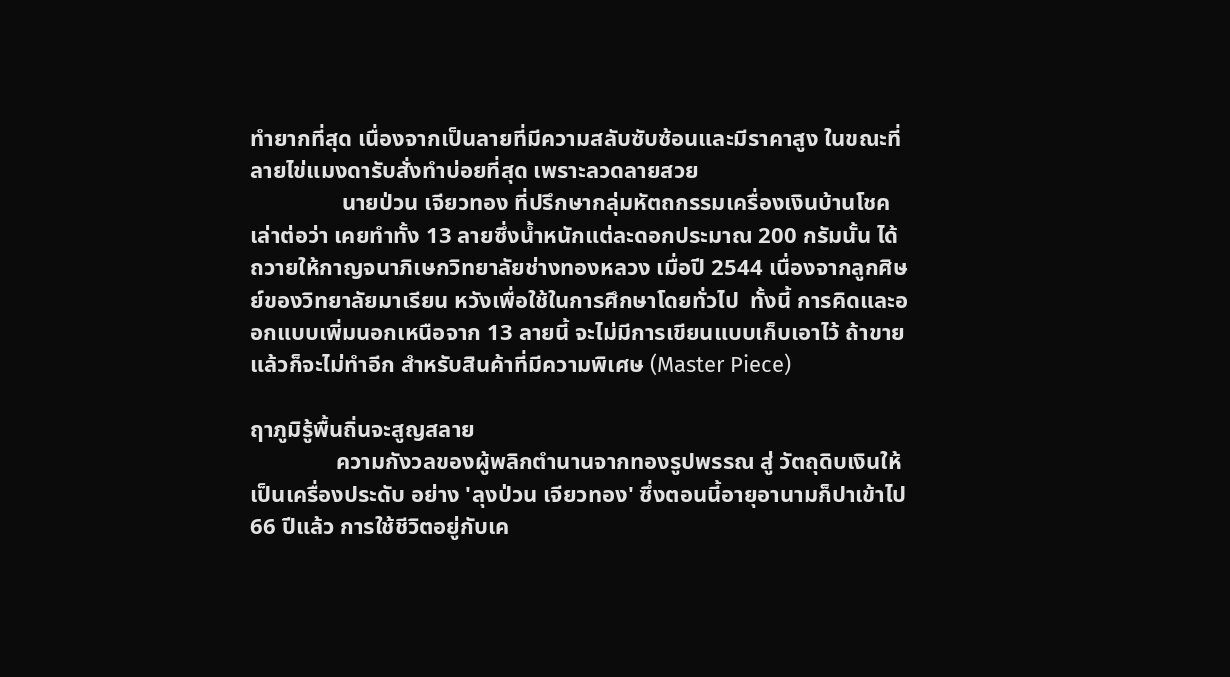ทำยากที่สุด เนื่องจากเป็นลายที่มีความสลับซับซ้อนและมีราคาสูง ในขณะที่ลายไข่แมงดารับสั่งทำบ่อยที่สุด เพราะลวดลายสวย
                นายป่วน เจียวทอง ที่ปรึกษากลุ่มหัตถกรรมเครื่องเงินบ้านโชค เล่าต่อว่า เคยทำทั้ง 13 ลายซึ่งน้ำหนักแต่ละดอกประมาณ 200 กรัมนั้น ได้ถวายให้กาญจนาภิเษกวิทยาลัยช่างทองหลวง เมื่อปี 2544 เนื่องจากลูกศิษย์ของวิทยาลัยมาเรียน หวังเพื่อใช้ในการศึกษาโดยทั่วไป  ทั้งนี้ การคิดและออกแบบเพิ่มนอกเหนือจาก 13 ลายนี้ จะไม่มีการเขียนแบบเก็บเอาไว้ ถ้าขายแล้วก็จะไม่ทำอีก สำหรับสินค้าที่มีความพิเศษ (Master Piece)

ฤาภูมิรู้พื้นถิ่นจะสูญสลาย
               ความกังวลของผู้พลิกตำนานจากทองรูปพรรณ สู่ วัตถุดิบเงินให้เป็นเครื่องประดับ อย่าง 'ลุงป่วน เจียวทอง' ซึ่งตอนนี้อายุอานามก็ปาเข้าไป 66 ปีแล้ว การใช้ชีวิตอยู่กับเค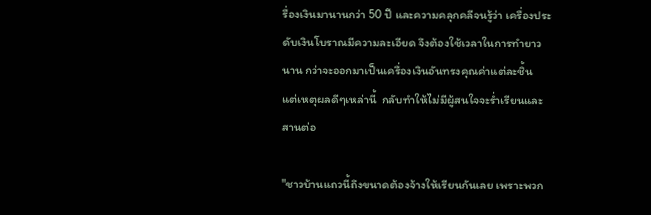รื่องเงินมานานกว่า 50 ปี และความคลุกคลีจนรู้ว่า เครื่องประดับเงินโบราณมีความละเอียด จึงต้องใช้เวลาในการทำยาวนาน กว่าจะออกมาเป็นเครื่องเงินอันทรงคุณค่าแต่ละชิ้น    แต่เหตุผลดีๆเหล่านี้  กลับทำให้ไม่มีผู้สนใจจะร่ำเรียนและสานต่อ

"ชาวบ้านแถวนี้ถึงขนาดต้องจ้างให้เรียนกันเลย เพราะพวก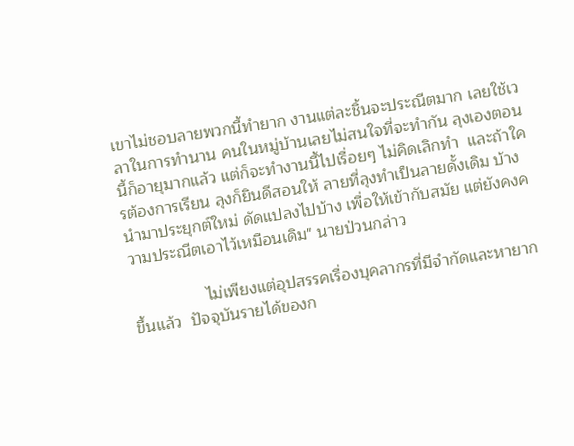เขาไม่ชอบลายพวกนี้ทำยาก งานแต่ละชิ้นจะประณีตมาก เลยใช้เวลาในการทำนาน คนในหมู่บ้านเลยไม่สนใจที่จะทำกัน ลุงเองตอนนี้ก็อายุมากแล้ว แต่ก็จะทำงานนี้ไปเรื่อยๆ ไม่คิดเลิกทำ  และถ้าใครต้องการเรียน ลุงก็ยินดีสอนให้ ลายที่ลุงทำเป็นลายดั้งเดิม บ้างนำมาประยุกต์ใหม่ ดัดแปลงไปบ้าง เพื่อให้เข้ากับสมัย แต่ยังคงความประณีตเอาไว้เหมือนเดิม" นายป่วนกล่าว

                ไม่เพียงแต่อุปสรรคเรื่องบุคลากรที่มีจำกัดและหายากขึ้นแล้ว  ปัจจุบันรายได้ของก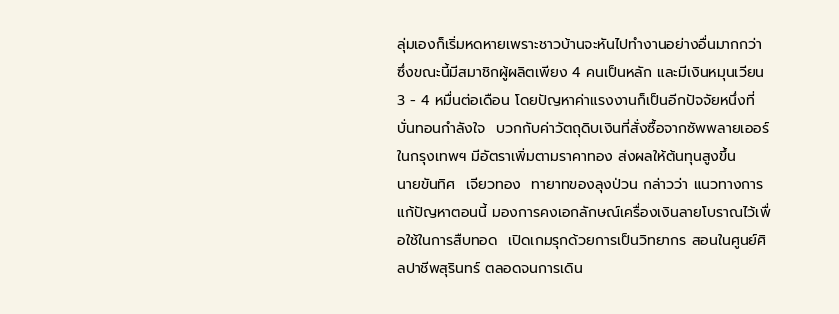ลุ่มเองก็เริ่มหดหายเพราะชาวบ้านจะหันไปทำงานอย่างอื่นมากกว่า ซึ่งขณะนี้มีสมาชิกผู้ผลิตเพียง 4 คนเป็นหลัก และมีเงินหมุนเวียน 3 - 4 หมื่นต่อเดือน โดยปัญหาค่าแรงงานก็เป็นอีกปัจจัยหนึ่งที่บั่นทอนกำลังใจ  บวกกับค่าวัตถุดิบเงินที่สั่งซื้อจากซัพพลายเออร์ในกรุงเทพฯ มีอัตราเพิ่มตามราคาทอง ส่งผลให้ต้นทุนสูงขึ้น
นายขันทิศ  เจียวทอง  ทายาทของลุงป่วน กล่าวว่า แนวทางการแก้ปัญหาตอนนี้ มองการคงเอกลักษณ์เครื่องเงินลายโบราณไว้เพื่อใช้ในการสืบทอด  เปิดเกมรุกด้วยการเป็นวิทยากร สอนในศูนย์ศิลปาชีพสุรินทร์ ตลอดจนการเดิน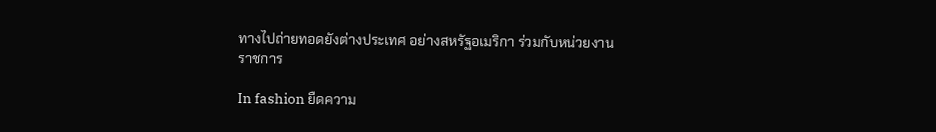ทางไปถ่ายทอดยังต่างประเทศ อย่างสหรัฐอเมริกา ร่วมกับหน่วยงานราชการ

In fashion ยืดความ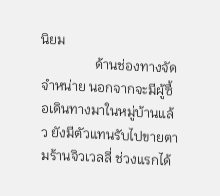นิยม
                ด้านช่องทางจัดจำหน่าย นอกจากจะมีผู้ซื้อเดินทางมาในหมู่บ้านแล้ว ยังมีตัวแทนรับไปขายตามร้านจิวเวลลี่ ช่วงแรกได้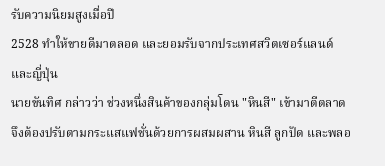รับความนิยมสูงเมื่อปี
2528 ทำให้ขายดีมาตลอด และยอมรับจากประเทศสวิตเซอร์แลนด์ และญี่ปุ่น
นายขันทิศ กล่าวว่า ช่วงหนึ่งสินค้าของกลุ่มโดน "หินสี" เข้ามาตีตลาด จึงต้องปรับตามกระแสแฟชั่นด้วยการผสมผสาน หินสี ลูกปัด และพลอ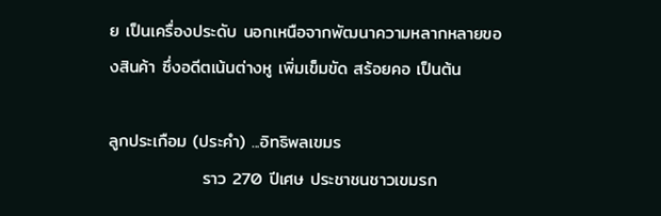ย เป็นเครื่องประดับ นอกเหนือจากพัฒนาความหลากหลายของสินค้า ซึ่งอดีตเน้นต่างหู เพิ่มเข็มขัด สร้อยคอ เป็นต้น

ลูกประเกือม (ประคำ) ...อิทธิพลเขมร
               ราว 270 ปีเศษ ประชาชนชาวเขมรก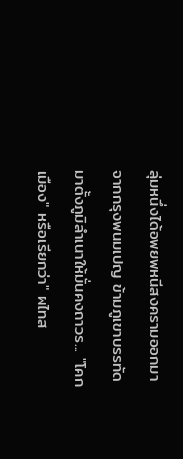ลุ่มหนึ่งได้อพยพหนีสงครามออกมาจากกรุงพนมเปญ ข้ามภูเขาบรรทัดมาตั้งภูมิลำเนาให้มั่นคงถาวร... "โคกเมือง" หรือเรียกว่า" ผไทส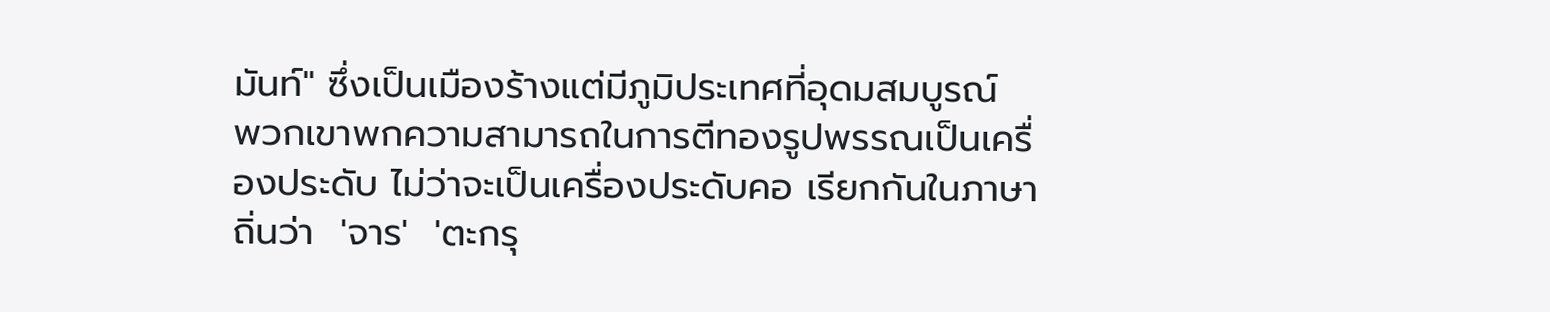มันท์" ซึ่งเป็นเมืองร้างแต่มีภูมิประเทศที่อุดมสมบูรณ์  พวกเขาพกความสามารถในการตีทองรูปพรรณเป็นเครื่องประดับ ไม่ว่าจะเป็นเครื่องประดับคอ เรียกกันในภาษาถิ่นว่า  'จาร'  'ตะกรุ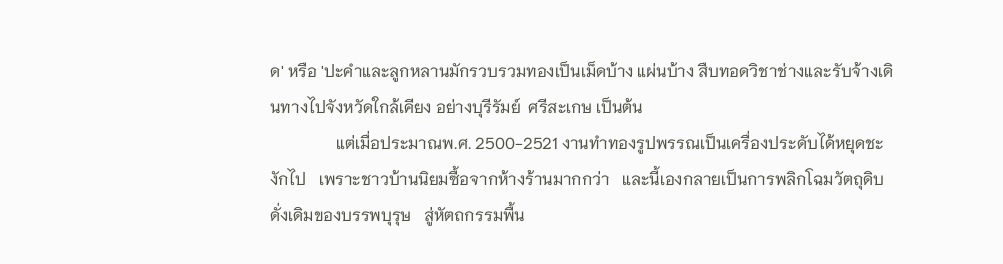ด' หรือ 'ปะคำและลูกหลานมักรวบรวมทองเป็นเม็ดบ้าง แผ่นบ้าง สืบทอดวิชาช่างและรับจ้างเดินทางไปจังหวัดใกล้เคียง อย่างบุรีรัมย์  ศรีสะเกษ เป็นต้น
                แต่เมื่อประมาณพ.ศ. 2500-2521 งานทำทองรูปพรรณเป็นเครื่องประดับได้หยุดชะงักไป   เพราะชาวบ้านนิยมซื้อจากห้างร้านมากกว่า   และนี้เองกลายเป็นการพลิกโฉมวัตถุดิบดั่งเดิมของบรรพบุรุษ   สู่หัตถกรรมพื้น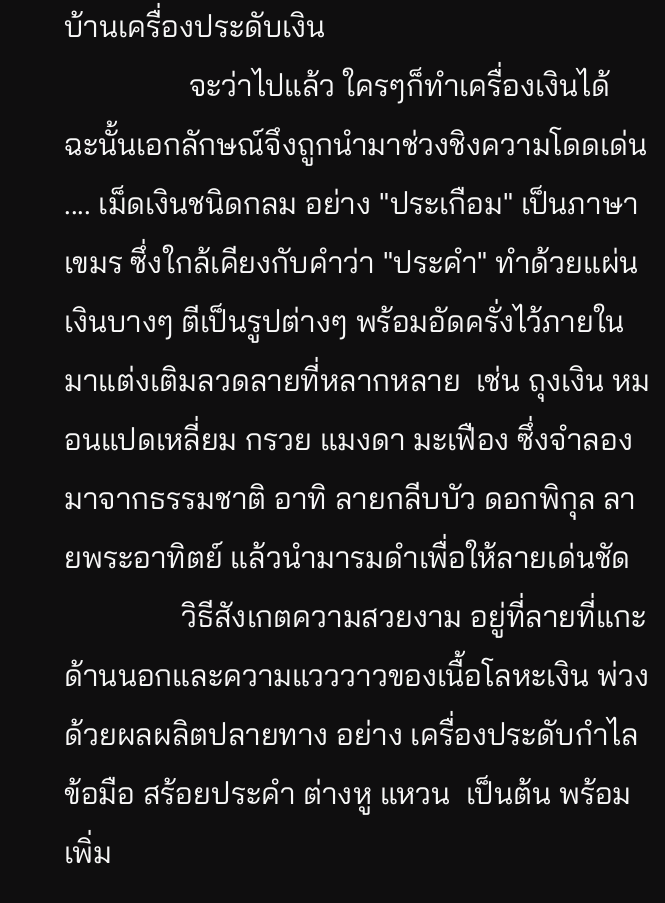บ้านเครื่องประดับเงิน
                จะว่าไปแล้ว ใครๆก็ทำเครื่องเงินได้ ฉะนั้นเอกลักษณ์จึงถูกนำมาช่วงชิงความโดดเด่น .... เม็ดเงินชนิดกลม อย่าง "ประเกือม" เป็นภาษาเขมร ซึ่งใกล้เคียงกับคำว่า "ประคำ" ทำด้วยแผ่นเงินบางๆ ตีเป็นรูปต่างๆ พร้อมอัดครั่งไว้ภายใน มาแต่งเติมลวดลายที่หลากหลาย  เช่น ถุงเงิน หมอนแปดเหลี่ยม กรวย แมงดา มะเฟือง ซึ่งจำลองมาจากธรรมชาติ อาทิ ลายกลีบบัว ดอกพิกุล ลายพระอาทิตย์ แล้วนำมารมดำเพื่อให้ลายเด่นชัด
               วิธีสังเกตความสวยงาม อยู่ที่ลายที่แกะด้านนอกและความแวววาวของเนื้อโลหะเงิน พ่วงด้วยผลผลิตปลายทาง อย่าง เครื่องประดับกำไลข้อมือ สร้อยประคำ ต่างหู แหวน  เป็นต้น พร้อมเพิ่ม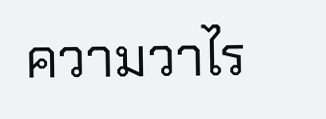ความวาไร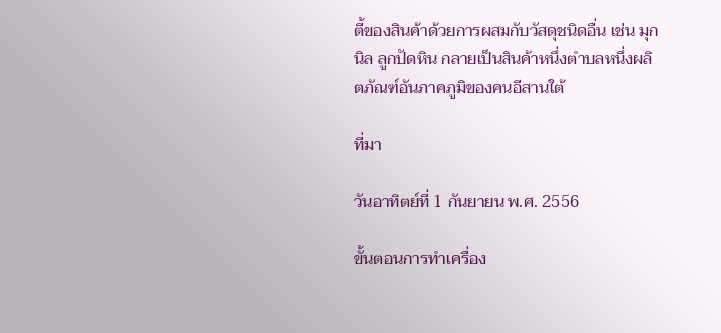ตี้ของสินค้าด้วยการผสมกับวัสดุชนิดอื่น เช่น มุก นิล ลูกปัดหิน กลายเป็นสินค้าหนึ่งตำบลหนึ่งผลิตภัณฑ์อันภาคภูมิของคนอีสานใต้

ที่มา

วันอาทิตย์ที่ 1 กันยายน พ.ศ. 2556

ขั้นตอนการทำเครื่อง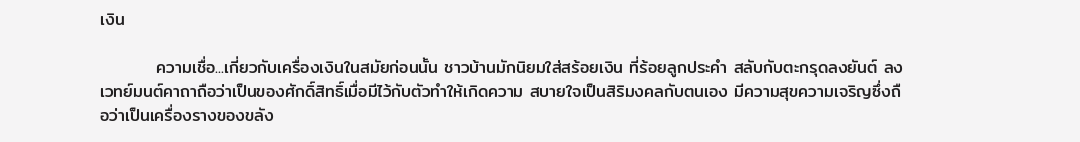เงิน

         ความเชื่อ...เกี่ยวกับเครื่องเงินในสมัยก่อนนั้น ชาวบ้านมักนิยมใส่สร้อยเงิน ที่ร้อยลูกประคำ สลับกับตะกรุดลงยันต์ ลงเวทย์มนต์คาถาถือว่าเป็นของศักดิ์สิทธิ์เมื่อมีไว้กับตัวทำให้เกิดความ สบายใจเป็นสิริมงคลกับตนเอง มีความสุขความเจริญซึ่งถือว่าเป็นเครื่องรางของขลัง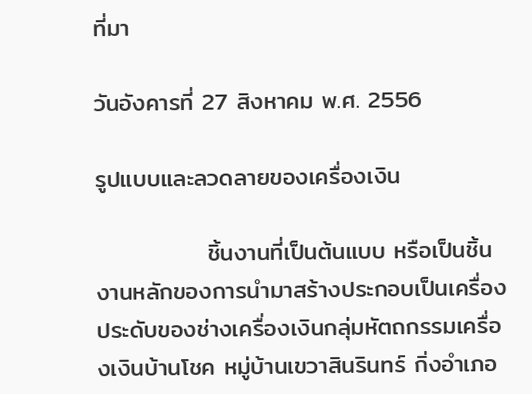ที่มา

วันอังคารที่ 27 สิงหาคม พ.ศ. 2556

รูปแบบและลวดลายของเครื่องเงิน

             ชิ้นงานที่เป็นต้นแบบ หรือเป็นชิ้นงานหลักของการนำมาสร้างประกอบเป็นเครื่องประดับของช่างเครื่องเงินกลุ่มหัตถกรรมเครื่องเงินบ้านโชค หมู่บ้านเขวาสินรินทร์ กิ่งอำเภอ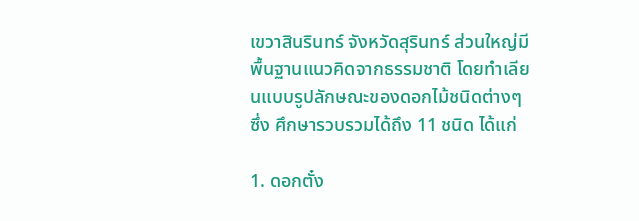เขวาสินรินทร์ จังหวัดสุรินทร์ ส่วนใหญ่มีพื้นฐานแนวคิดจากธรรมชาติ โดยทำเลียนแบบรูปลักษณะของดอกไม้ชนิดต่างๆ ซึ่ง ศึกษารวบรวมได้ถึง 11 ชนิด ได้แก่

1. ดอกตั๋ง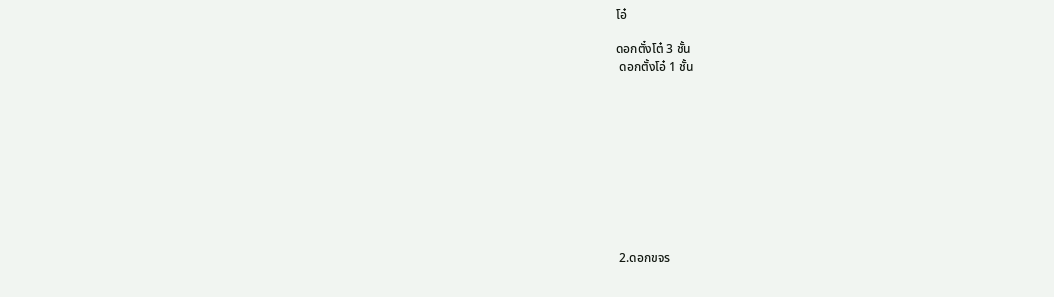โอ๋

ดอกตั๋งโต๋ 3 ชั้น
 ดอกตั้งโอ๋ 1 ชั้น










 2.ดอกขจร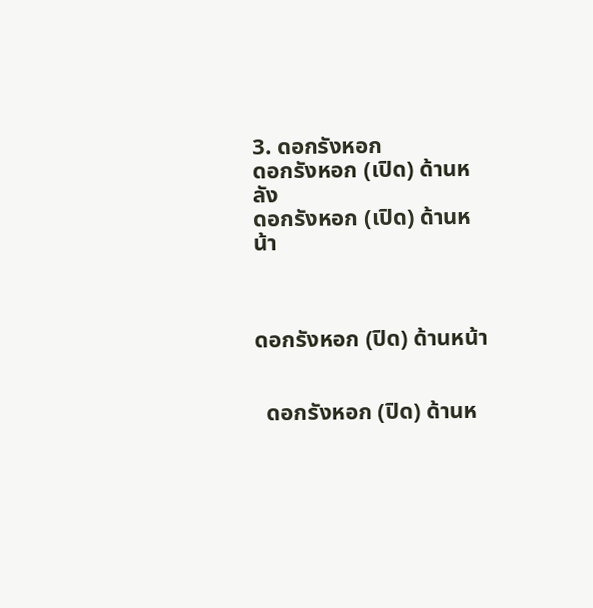3. ดอกรังหอก
ดอกรังหอก (เปิด) ด้านหลัง
ดอกรังหอก (เปิด) ด้านหน้า



ดอกรังหอก (ปิด) ด้านหน้า


  ดอกรังหอก (ปิด) ด้านห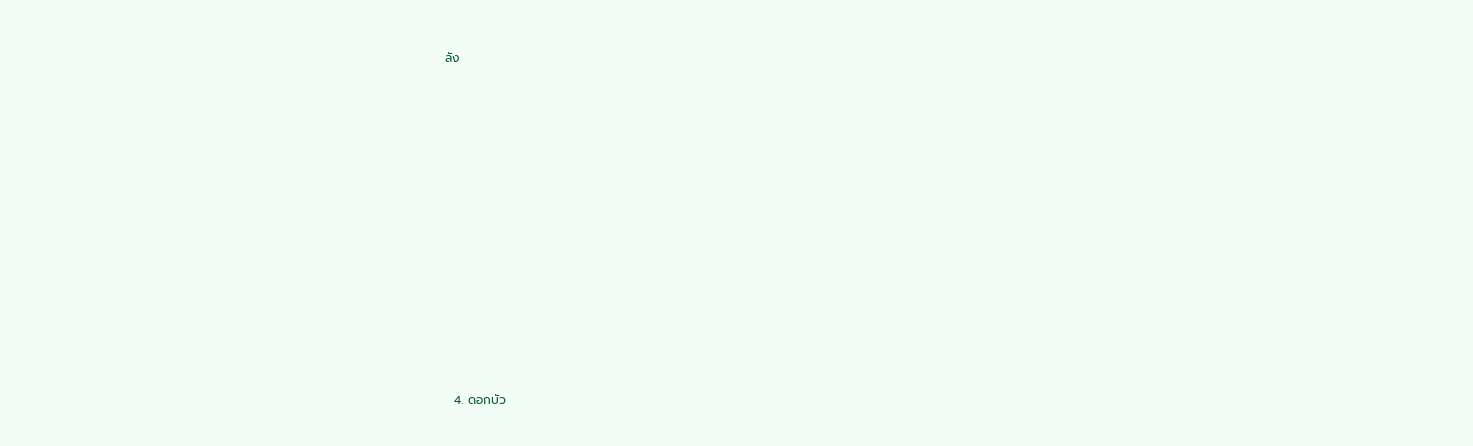ลัง


















  4. ดอกบัว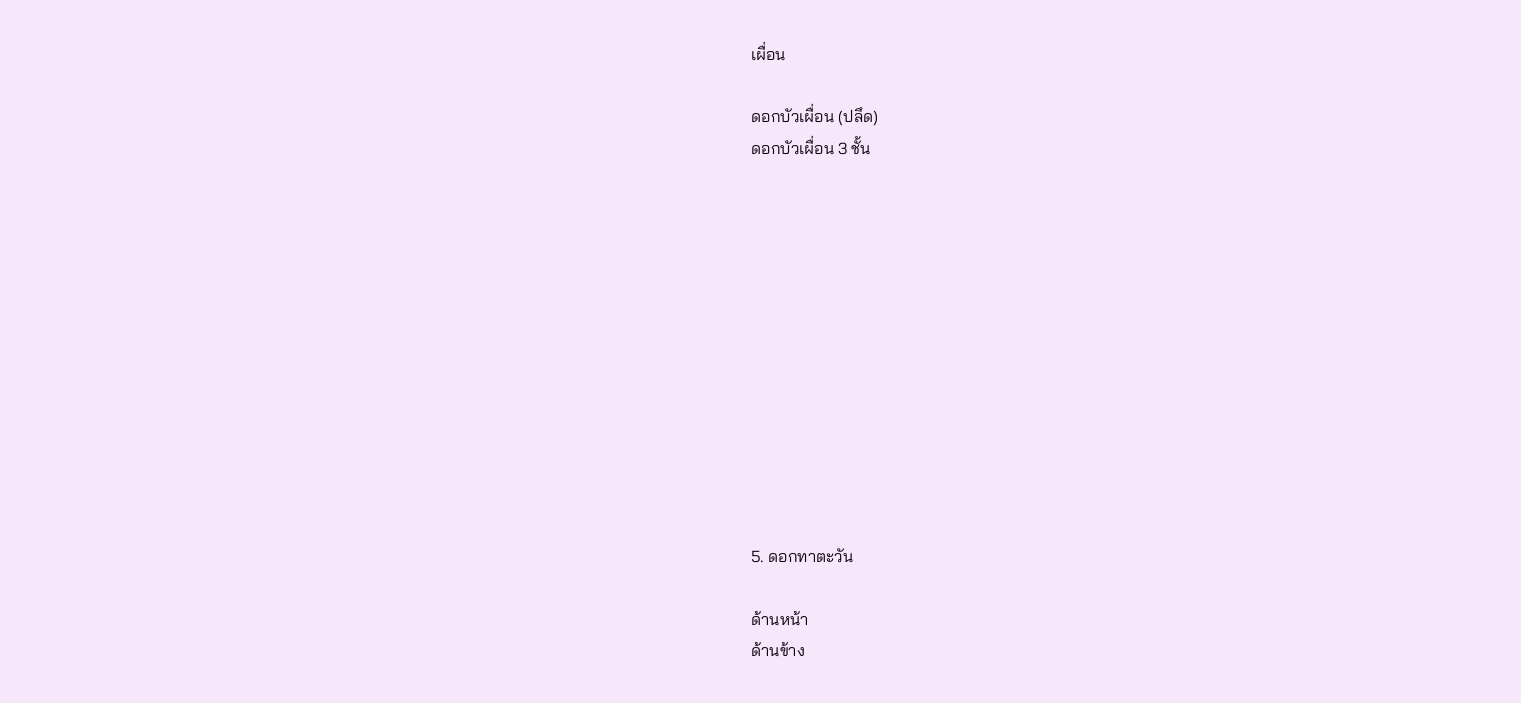เผื่อน

ดอกบัวเผื่อน (ปลึด)
ดอกบัวเผื่อน 3 ชั้น












5. ดอกทาตะวัน

ด้านหน้า
ด้านข้าง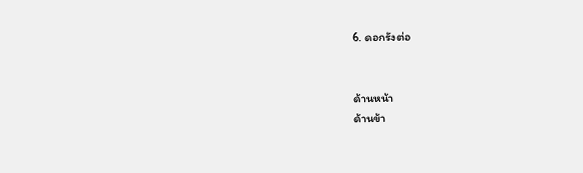6. ดอกรังต่อ


ด้านหน้า
ด้านข้า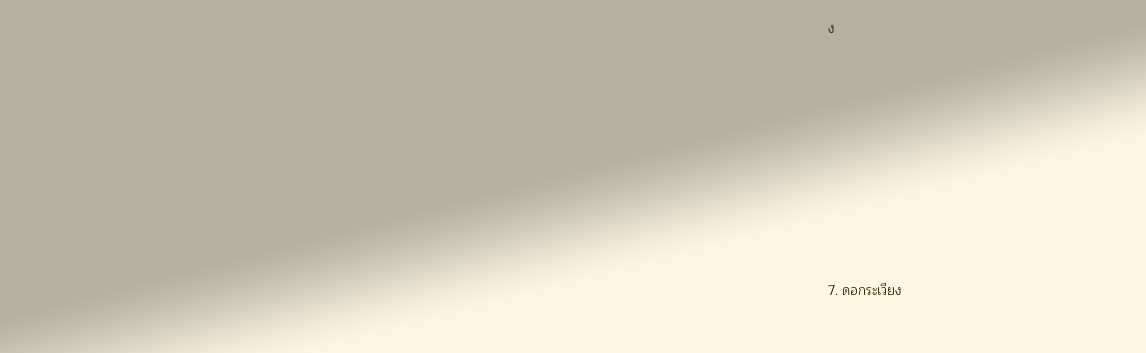ง












7. ดอกระเวียง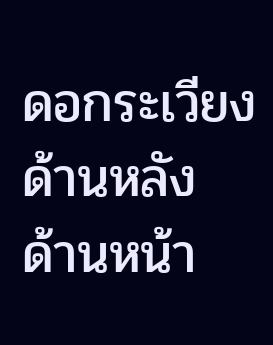ดอกระเวียงด้านหลัง
ด้านหน้า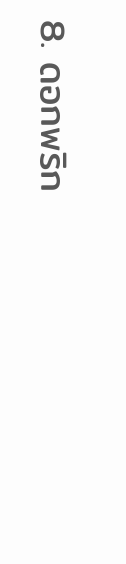8. ดอกพริก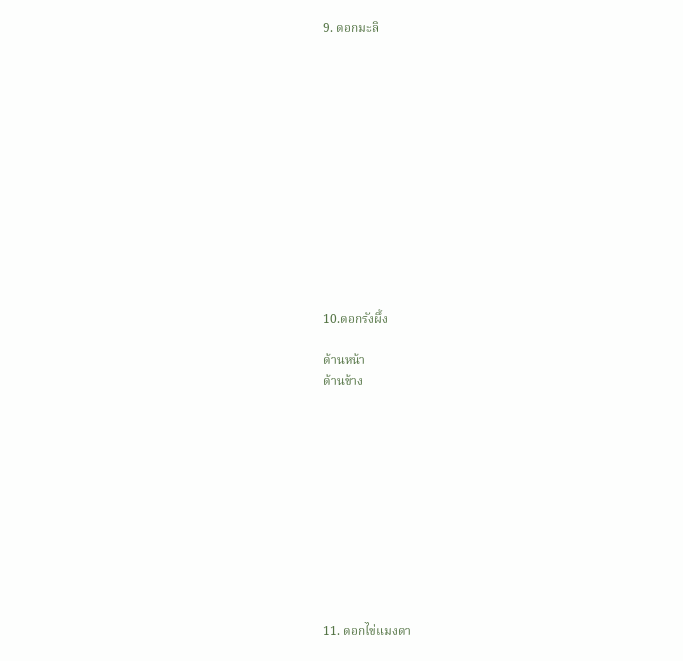9. ดอกมะลิ













10.ดอกรังผึ้ง

ด้านหน้า
ด้านข้าง











11. ดอกไข่แมงดา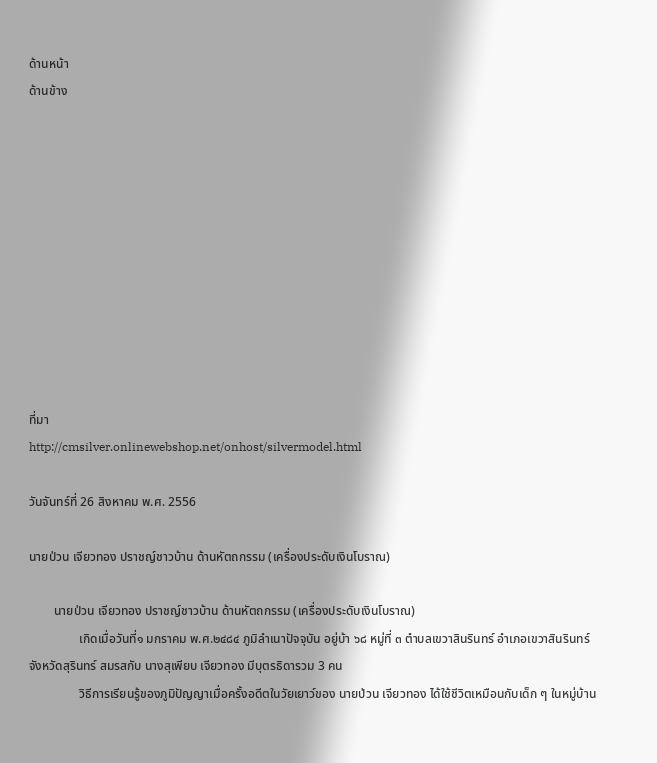ด้านหน้า
ด้านข้าง











ที่มา
http://cmsilver.onlinewebshop.net/onhost/silvermodel.html

วันจันทร์ที่ 26 สิงหาคม พ.ศ. 2556

นายป่วน เจียวทอง ปราชญ์ชาวบ้าน ด้านหัตถกรรม (เครื่องประดับเงินโบราณ)

        นายป่วน เจียวทอง ปราชญ์ชาวบ้าน ด้านหัตถกรรม (เครื่องประดับเงินโบราณ)
                เกิดเมื่อวันที่๑ มกราคม พ.ศ.๒๔๘๔ ภูมิลำเนาปัจจุบัน อยู่บ้า ๖๘ หมู่ที่ ๓ ตำบลเขวาสินรินทร์ อำเภอเขวาสินรินทร์ จังหวัดสุรินทร์ สมรสกับ นางสุเพียบ เจียวทอง มีบุตรธิดารวม 3 คน
                วิธีการเรียนรู้ของภูมิปัญญาเมื่อครั้งอดีตในวัยเยาว์ของ นายป่วน เจียวทอง ได้ใช้ชีวิตเหมือนกับเด็ก ๆ ในหมู่บ้าน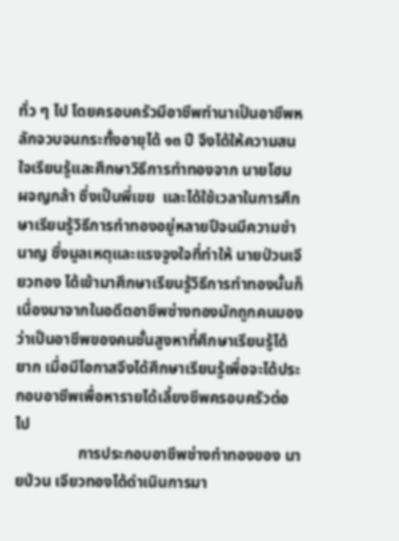ทั่ว ๆ ไป โดยครอบครัวมีอาชีพทำนาเป็นอาชีพหลักจวบจนกระทั้งอายุได้ ๑๓ ปี จึงได้ให้ความสนใจเรียนรู้และศึกษาวิธีการทำทองจาก นายโฮม ผจญกล้า ซึ่งเป็นพี่เขย  และได้ใช้เวลาในการศึกษาเรียนรู้วิธีการทำทองอยู่หลายปีจนมีความชำนาญ ซึ่งมูลเหตุและแรงจูงใจที่ทำให้ นายป่วนเจียวทอง ได้เข้ามาศึกษาเรียนรู้วิธีการทำทองนั้นก็เนื่องมาจากในอดีตอาชีพช่างทองมักถูกคนมองว่าเป็นอาชีพของคนชั้นสูงหาที่ศึกษาเรียนรู้ได้ยาก เมื่อมีโอกาสจึงได้ศึกษาเรียนรู้เพื่อจะได้ประกอบอาชีพเพื่อหารายได้เลี้ยงชีพครอบครัวต่อไป
                การประกอบอาชีพช่างทำทองของ นายป่วน เจียวทองได้ดำเนินการมา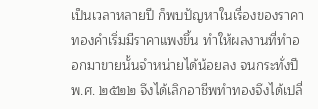เป็นเวลาหลายปี ก็พบปัญหาในเรื่องของราคาทองคำเริ่มมีราคาแพงขึ้น ทำให้ผลงานที่ทำออกมาขายนั้นจำหน่ายได้น้อยลง จนกระทั่งปี พ.ศ. ๒๕๒๒ จึงได้เลิกอาชีพทำทองจึงได้เปลี่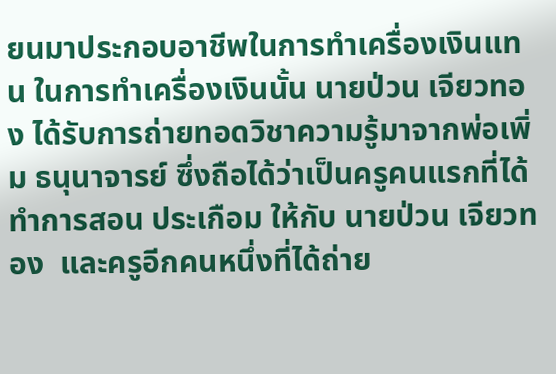ยนมาประกอบอาชีพในการทำเครื่องเงินแทน ในการทำเครื่องเงินนั้น นายป่วน เจียวทอง ได้รับการถ่ายทอดวิชาความรู้มาจากพ่อเพิ่ม ธนุนาจารย์ ซึ่งถือได้ว่าเป็นครูคนแรกที่ได้ทำการสอน ประเกือม ให้กับ นายป่วน เจียวทอง  และครูอีกคนหนึ่งที่ได้ถ่าย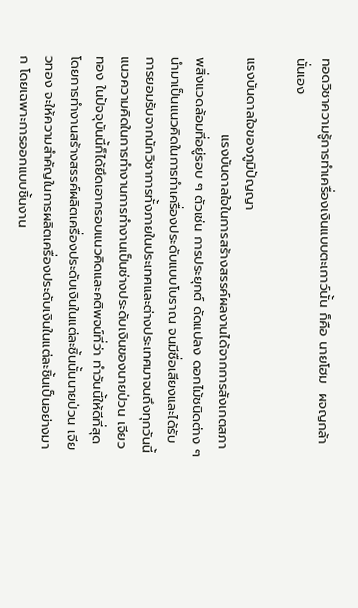ทอดวิชาความรู้การทำเครื่องเงินแบบตะเกาว์นั้น ก็คือ นายโฮม  ผจญกล้า นั่นเอง

แรงบันดาลใจของภูมิปัญญา
                แรงบันดาลใจในการสร้างสรรค์ผลงานได้จากการสังเกตสภาพสิ่งแวดล้อมที่อยู่รอบ ๆ ตัวเช่น การประยุกต์ ดัดแปลง ดอกไม้ชนิดต่าง ๆ นำมาเป็นแนวคิดในการทำเครื่องประดับแบบโบราณ จนมีชื่อเสียงและได้รับการยอมรับจากนักวิชาการทั้งภายในประเทศและต่างประเทศมาจนถึงทุกวันนี้แนวความคิดในการทำงานการทำงานเป็นช่างประดับเงินของนายป่วน เจียวทอง ในปัจจุบันนี้ก็ได้ยึดเอากรอบแนวคิดและคติพจน์ที่ว่า ทำวันนี้ให้ดีที่สุดโดยการทำงานสร้างสรรค์ผลิตเครื่องประดับเงินในแต่ละชิ้นนั้นนายป่วน เจียวทอง จะให้ความสำคัญในการผลิตเครื่องประดับเงินในแต่ละชิ้นเป็นอย่างมาก โดยเฉพาะการออกแบบชิ้นงาน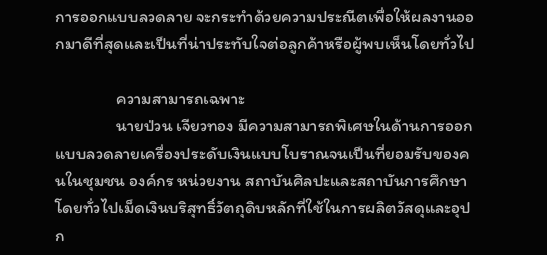การออกแบบลวดลาย จะกระทำด้วยความประณีตเพื่อให้ผลงานออกมาดีที่สุดและเป็นที่น่าประทับใจต่อลูกค้าหรือผู้พบเห็นโดยทั่วไป

                ความสามารถเฉพาะ
                นายป่วน เจียวทอง มีความสามารถพิเศษในด้านการออกแบบลวดลายเครื่องประดับเงินแบบโบราณจนเป็นที่ยอมรับของคนในชุมชน องค์กร หน่วยงาน สถาบันศิลปะและสถาบันการศึกษาโดยทั่วไปเม็ดเงินบริสุทธิ์วัตถุดิบหลักที่ใช้ในการผลิตวัสดุและอุปก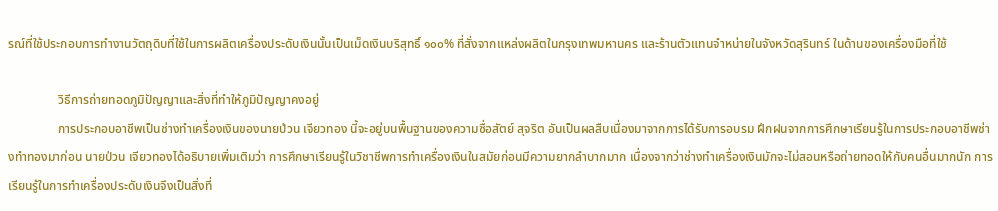รณ์ที่ใช้ประกอบการทำงานวัตถุดิบที่ใช้ในการผลิตเครื่องประดับเงินนั้นเป็นเม็ดเงินบริสุทธิ์ ๑๐๐% ที่สั่งจากแหล่งผลิตในกรุงเทพมหานคร และร้านตัวแทนจำหน่ายในจังหวัดสุรินทร์ ในด้านของเครื่องมือที่ใช้

                วิธีการถ่ายทอดภูมิปัญญาและสิ่งที่ทำให้ภูมิปัญญาคงอยู่
                การประกอบอาชีพเป็นช่างทำเครื่องเงินของนายป่วน เจียวทอง นี้จะอยู่บนพื้นฐานของความซื่อสัตย์ สุจริต อันเป็นผลสืบเนื่องมาจากการได้รับการอบรม ฝึกฝนจากการศึกษาเรียนรู้ในการประกอบอาชีพช่างทำทองมาก่อน นายป่วน เจียวทองได้อธิบายเพิ่มเติมว่า การศึกษาเรียนรู้ในวิชาชีพการทำเครื่องเงินในสมัยก่อนมีความยากลำบากมาก เนื่องจากว่าช่างทำเครื่องเงินมักจะไม่สอนหรือถ่ายทอดให้กับคนอื่นมากนัก การเรียนรู้ในการทำเครื่องประดับเงินจึงเป็นสิ่งที่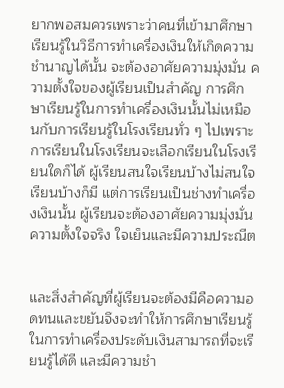ยากพอสมควรเพราะว่าคนที่เข้ามาศึกษาเรียนรู้ในวิธีการทำเครื่องเงินให้เกิดความชำนาญได้นั้น จะต้องอาศัยความมุ่งมั่น ความตั้งใจของผู้เรียนเป็นสำคัญ การศึกษาเรียนรู้ในการทำเครื่องเงินนั้นไม่เหมือนกับการเรียนรู้ในโรงเรียนทั่ว ๆ ไปเพราะการเรียนในโรงเรียนจะเลือกเรียนในโรงเรียนใดก็ได้ ผู้เรียนสนใจเรียนบ้างไม่สนใจเรียนบ้างก็มี แต่การเรียนเป็นช่างทำเครื่องเงินนั้น ผู้เรียนจะต้องอาศัยความมุ่งมั่น ความตั้งใจจริง ใจเย็นและมีความประณีต


และสิ่งสำคัญที่ผู้เรียนจะต้องมีคือความอดทนและขยันจึงจะทำให้การศึกษาเรียนรู้ในการทำเครื่องประดับเงินสามารถที่จะเรียนรู้ได้ดี และมีความชำ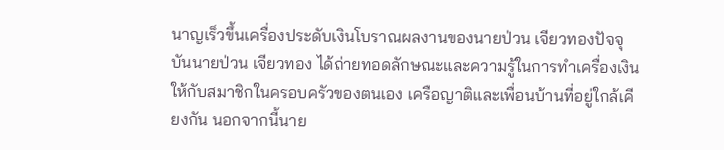นาญเร็วขึ้นเครื่องประดับเงินโบราณผลงานของนายป่วน เจียวทองปัจจุบันนายป่วน เจียวทอง ได้ถ่ายทอดลักษณะและความรู้ในการทำเครื่องเงินให้กับสมาชิกในครอบครัวของตนเอง เครือญาติและเพื่อนบ้านที่อยู่ใกล้เคียงกัน นอกจากนี้นาย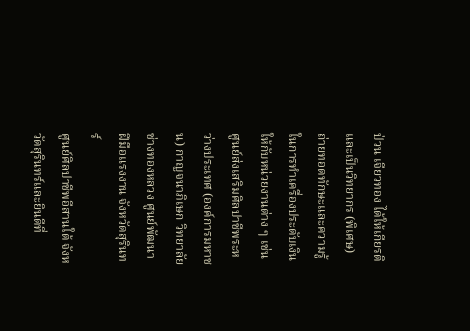ป่วน เจียวทอง ได้ให้เกียรติและเป็นวิทยากร (พิเศษ) ถ่ายทอดทักษะและความรู้ในการทำเครื่องประดับเงินให้กับหน่วยงานต่าง ๆ เช่น ศูนย์ส่งเสริมศิลปาชีพระหว่างประเทศ (องค์การมหาชน) กาญจนาภิเษก วิทยาลัยช่างทองหลวง ศูนย์พัฒนาฝีมือแรงงาน จังหวัดสุรินทร์
ศูนย์ศิลปาชีพอีสานใต้ จังหวัดสุรินทร์และยินดีที่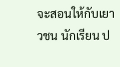จะสอนให้กับเยาวชน นักเรียน ป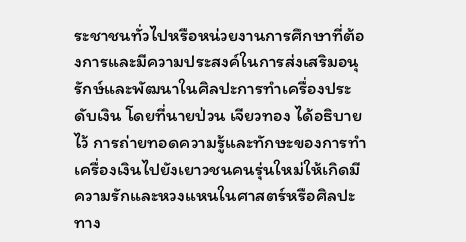ระชาชนทั่วไปหรือหน่วยงานการศึกษาที่ต้องการและมีความประสงค์ในการส่งเสริมอนุรักษ์และพัฒนาในศิลปะการทำเครื่องประดับเงิน โดยที่นายป่วน เจียวทอง ได้อธิบายไว้ การถ่ายทอดความรู้และทักษะของการทำเครื่องเงินไปยังเยาวชนคนรุ่นใหม่ให้เกิดมีความรักและหวงแหนในศาสตร์หรือศิลปะทาง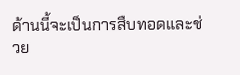ด้านนี้จะเป็นการสืบทอดและช่วย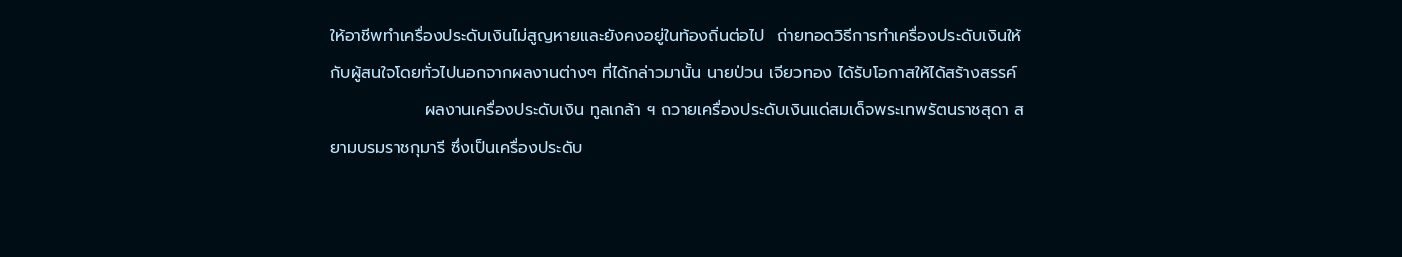ให้อาชีพทำเครื่องประดับเงินไม่สูญหายและยังคงอยู่ในท้องถิ่นต่อไป  ถ่ายทอดวิธีการทำเครื่องประดับเงินให้กับผู้สนใจโดยทั่วไปนอกจากผลงานต่างๆ ที่ได้กล่าวมานั้น นายป่วน เจียวทอง ได้รับโอกาสให้ได้สร้างสรรค์
                ผลงานเครื่องประดับเงิน ทูลเกล้า ฯ ถวายเครื่องประดับเงินแด่สมเด็จพระเทพรัตนราชสุดา สยามบรมราชกุมารี ซึ่งเป็นเครื่องประดับ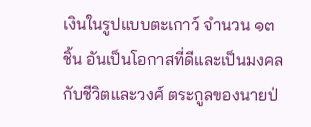เงินในรูปแบบตะเกาว์ จำนวน ๑๓ ชิ้น อันเป็นโอกาสที่ดีและเป็นมงคลกับชีวิตและวงศ์ ตระกูลของนายป่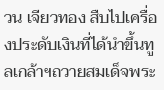วน เจียวทอง สืบไปเครื่องประดับเงินที่ได้นำขึ้นทูลเกล้าฯถวายสมเด็จพระ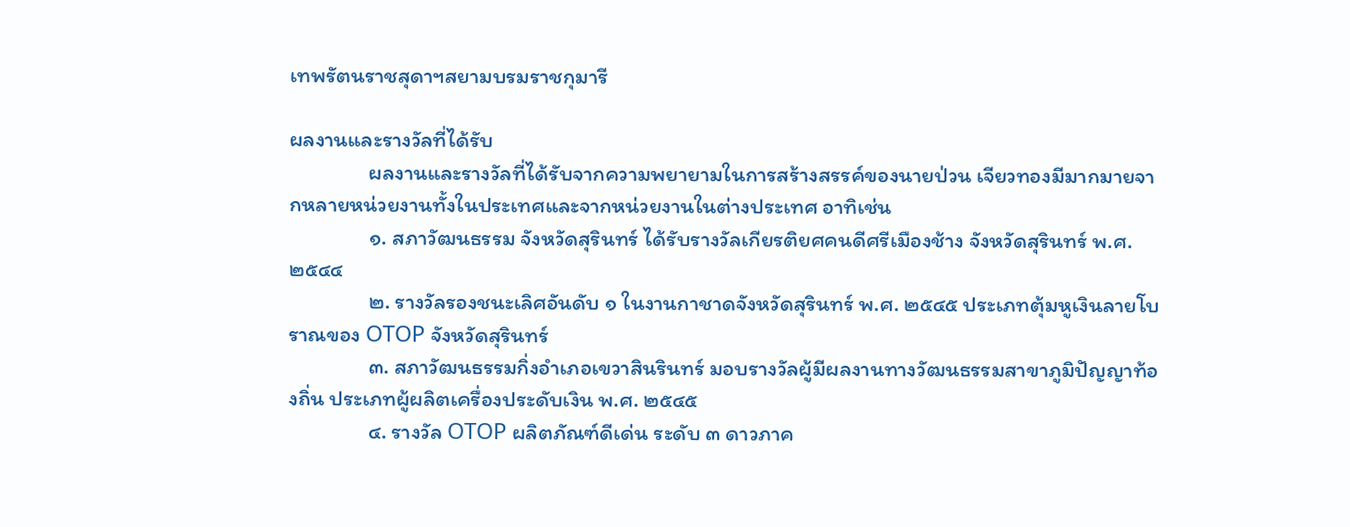เทพรัตนราชสุดาฯสยามบรมราชกุมารี

ผลงานและรางวัลที่ได้รับ
                ผลงานและรางวัลที่ได้รับจากความพยายามในการสร้างสรรค์ของนายป่วน เจียวทองมีมากมายจากหลายหน่วยงานทั้งในประเทศและจากหน่วยงานในต่างประเทศ อาทิเช่น
                ๑. สภาวัฒนธรรม จังหวัดสุรินทร์ ได้รับรางวัลเกียรติยศคนดีศรีเมืองช้าง จังหวัดสุรินทร์ พ.ศ. ๒๕๔๔
                ๒. รางวัลรองชนะเลิศอันดับ ๑ ในงานกาชาดจังหวัดสุรินทร์ พ.ศ. ๒๕๔๕ ประเภทตุ้มหูเงินลายโบราณของ OTOP จังหวัดสุรินทร์
                ๓. สภาวัฒนธรรมกิ่งอำเภอเขวาสินรินทร์ มอบรางวัลผู้มีผลงานทางวัฒนธรรมสาขาภูมิปัญญาท้องถิ่น ประเภทผู้ผลิตเครื่องประดับเงิน พ.ศ. ๒๕๔๕
                ๔. รางวัล OTOP ผลิตภัณฑ์ดีเด่น ระดับ ๓ ดาวภาค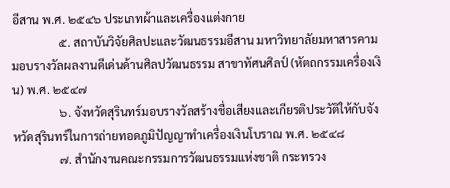อีสาน พ.ศ. ๒๕๔๖ ประเภทผ้าและเครื่องแต่งกาย
                ๕. สถาบันวิจัยศิลปะและวัฒนธรรมอีสาน มหาวิทยาลัยมหาสารคาม มอบรางวัลผลงานดีเด่นด้านศิลปวัฒนธรรม สาขาทัศนศิลป์ (หัตถกรรมเครื่องเงิน) พ.ศ. ๒๕๔๗
                ๖. จังหวัดสุรินทร์มอบรางวัลสร้างชื่อเสียงและเกียรติประวัติให้กับจังหวัดสุรินทร์ในการถ่ายทอดภูมิปัญญาทำเครื่องเงินโบราณ พ.ศ. ๒๕๔๘
                ๗. สำนักงานคณะกรรมการวัฒนธรรมแห่งชาติ กระทรวง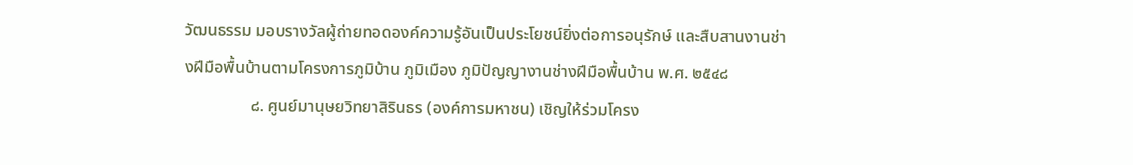วัฒนธรรม มอบรางวัลผู้ถ่ายทอดองค์ความรู้อันเป็นประโยชน์ยิ่งต่อการอนุรักษ์ และสืบสานงานช่างฝีมือพื้นบ้านตามโครงการภูมิบ้าน ภูมิเมือง ภูมิปัญญางานช่างฝีมือพื้นบ้าน พ.ศ. ๒๕๔๘
                ๘. ศูนย์มานุษยวิทยาสิรินธร (องค์การมหาชน) เชิญให้ร่วมโครง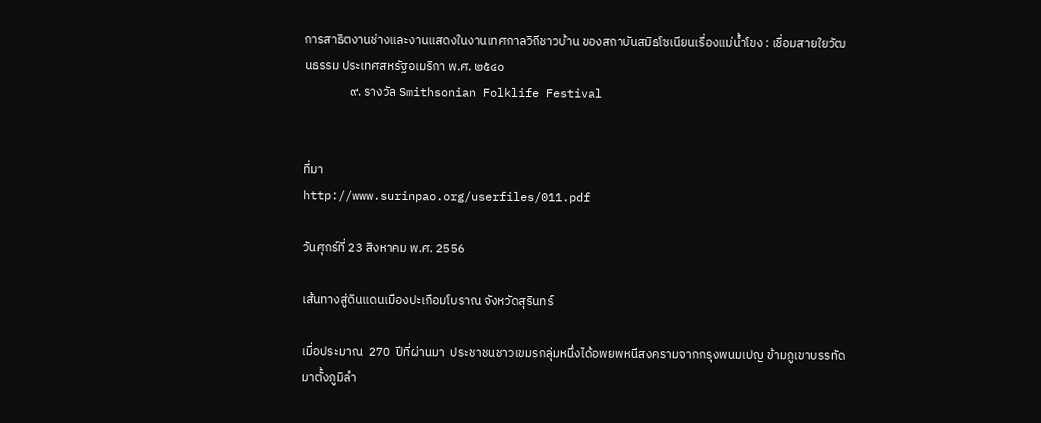การสาธิตงานช่างและงานแสดงในงานเทศกาลวิถีชาวบ้าน ของสถาบันสมิธโซเนียนเรื่องแม่น้ำโขง : เชื่อมสายใยวัฒนธรรม ประเทศสหรัฐอเมริกา พ.ศ. ๒๕๔๐
                ๙. รางวัล Smithsonian Folklife Festival


ที่มา
http://www.surinpao.org/userfiles/011.pdf

วันศุกร์ที่ 23 สิงหาคม พ.ศ. 2556

เส้นทางสู่ดินแดนเมืองปะเกือมโบราณ จังหวัดสุรินทร์

เมื่อประมาณ  270  ปีที่ผ่านมา  ประชาชนชาวเขมรกลุ่มหนึ่งได้อพยพหนีสงครามจากกรุงพนมเปญ ข้ามภูเขาบรรทัด  มาตั้งภูมิลำ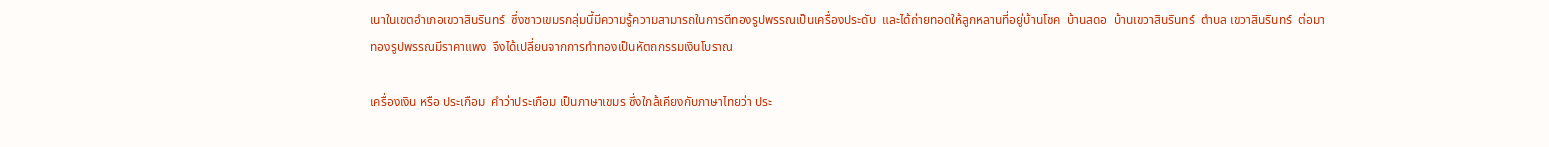เนาในเขตอำเภอเขวาสินรินทร์  ซึ่งชาวเขมรกลุ่มนี้มีความรู้ความสามารถในการตีทองรูปพรรณเป็นเครื่องประดับ  และได้ถ่ายทอดให้ลูกหลานที่อยู่บ้านโชค  บ้านสดอ  บ้านเขวาสินรินทร์  ตำบล เขวาสินรินทร์  ต่อมาทองรูปพรรณมีราคาแพง  จึงได้เปลี่ยนจากการทำทองเป็นหัตถกรรมเงินโบราณ

เครื่องเงิน หรือ ประเกือม  คำว่าประเกือม เป็นภาษาเขมร ซึ่งใกล้เคียงกับภาษาไทยว่า ประ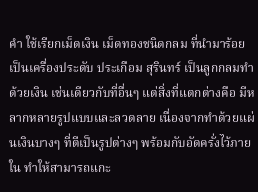คำ ใช้เรียกเม็ดเงิน เม็ดทองชนิดกลม ที่นำมาร้อยเป็นเครื่องประดับ ประเกือม สุรินทร์ เป็นลูกกลมทำด้วยเงิน เช่นเดียวกับที่อื่นๆ แต่สิ่งที่แตกต่างคือ มีหลากหลายรูปแบบและลวดลาย เนื่องจากทำด้วยแผ่นเงินบางๆ ที่ตีเป็นรูปต่างๆ พร้อมกับอัดครั่งไว้ภายใน ทำให้สามารถแกะ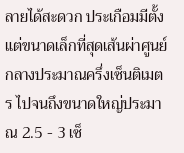ลายได้สะดวก ประเกือมมีตั้งแต่ขนาดเล็กที่สุดเส้นผ่าศูนย์กลางประมาณครึ่งเซ็นติเมตร ไปจนถึงขนาดใหญ่ประมาณ 2.5 - 3 เซ็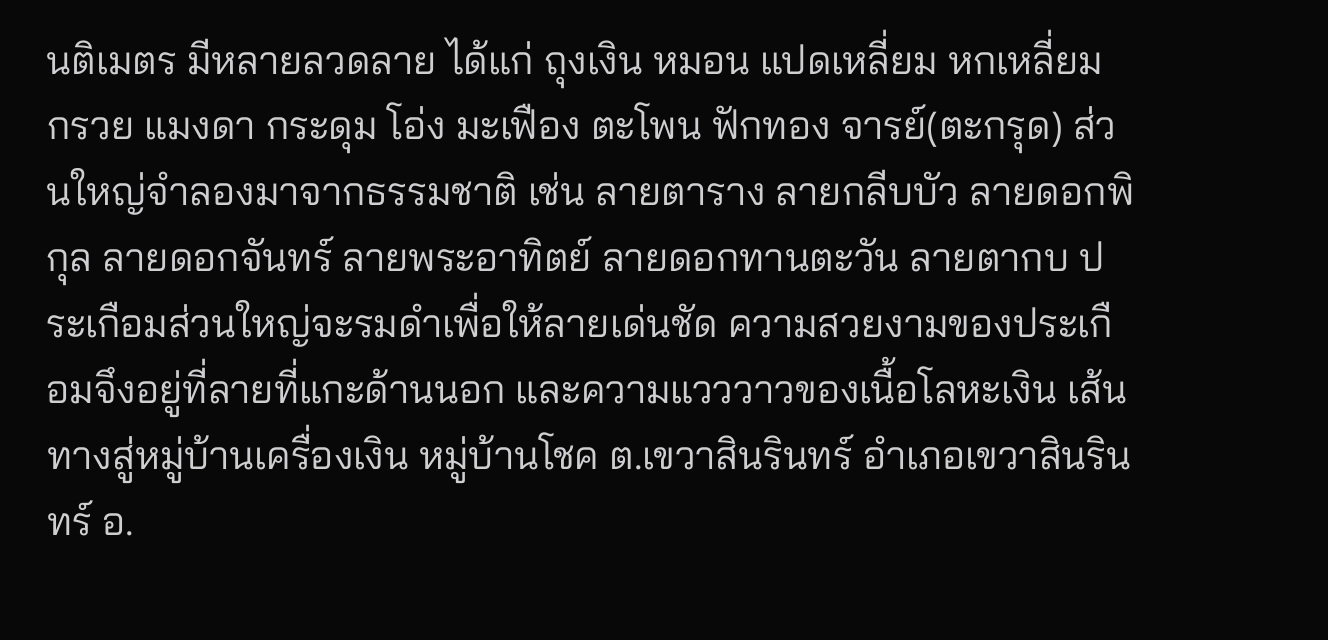นติเมตร มีหลายลวดลาย ได้แก่ ถุงเงิน หมอน แปดเหลี่ยม หกเหลี่ยม กรวย แมงดา กระดุม โอ่ง มะเฟือง ตะโพน ฟักทอง จารย์(ตะกรุด) ส่วนใหญ่จำลองมาจากธรรมชาติ เช่น ลายตาราง ลายกลีบบัว ลายดอกพิกุล ลายดอกจันทร์ ลายพระอาทิตย์ ลายดอกทานตะวัน ลายตากบ ประเกือมส่วนใหญ่จะรมดำเพื่อให้ลายเด่นชัด ความสวยงามของประเกือมจึงอยู่ที่ลายที่แกะด้านนอก และความแวววาวของเนื้อโลหะเงิน เส้นทางสู่หมู่บ้านเครื่องเงิน หมู่บ้านโชค ต.เขวาสินรินทร์ อำเภอเขวาสินรินทร์ อ.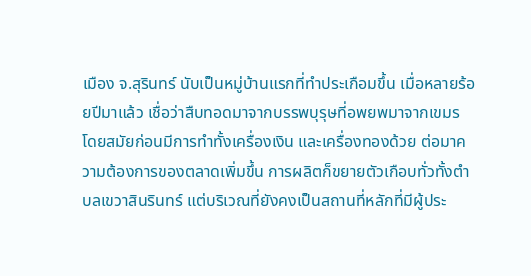เมือง จ.สุรินทร์ นับเป็นหมู่บ้านแรกที่ทำประเกือมขึ้น เมื่อหลายร้อยปีมาแล้ว เชื่อว่าสืบทอดมาจากบรรพบุรุษที่อพยพมาจากเขมร โดยสมัยก่อนมีการทำทั้งเครื่องเงิน และเครื่องทองด้วย ต่อมาความต้องการของตลาดเพิ่มขึ้น การผลิตก็ขยายตัวเกือบทั่วทั้งตำบลเขวาสินรินทร์ แต่บริเวณที่ยังคงเป็นสถานที่หลักที่มีผู้ประ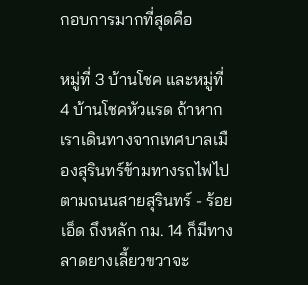กอบการมากที่สุดคือ

หมู่ที่ 3 บ้านโชค และหมู่ที่ 4 บ้านโชคหัวแรด ถ้าหากเราเดินทางจากเทศบาลเมืองสุรินทร์ข้ามทางรถไฟไปตามถนนสายสุรินทร์ - ร้อยเอ็ด ถึงหลัก กม. 14 ก็มีทางลาดยางเลี้ยวขวาจะ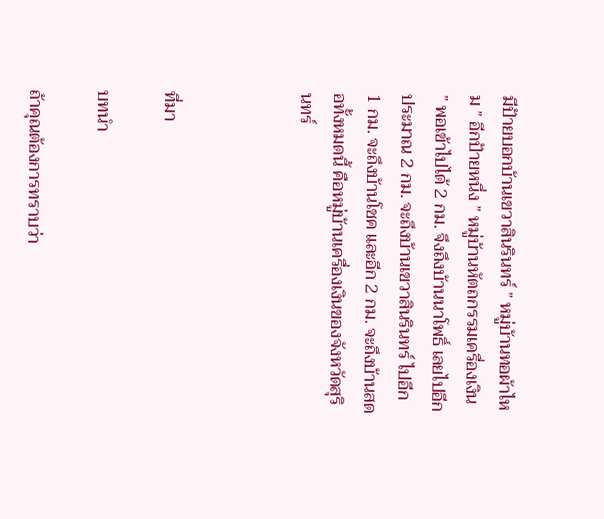มีป้ายบอกบ้านเขวาสินรินทร์ ” หมู่บ้านทอผ้าไหม ” อีกป้ายหนึ่ง ” หมู่บ้านหัตถกรรมเครื่องเงิน ” พอเข้าไปได้ 2 กม. จึงถึงบ้านนาโพธิ์ เลยไปอีกประมาณ 2 กม. จะถึงบ้านเขวาสินรินทร์ ไปอีก 1 กม. จะถึงบ้านโชค และอีก 2 กม. จะถึงบ้านสดอทั้งหมดนี้ คือหมู่บ้านเครื่องเงินของจังหวัดสุรินทร์



ที่มา

บทนำ

ถ้าคุณต้องการทราบว่า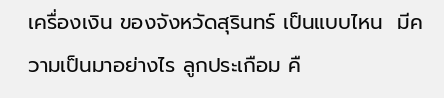เครื่องเงิน ของจังหวัดสุรินทร์ เป็นแบบไหน  มีความเป็นมาอย่างไร ลูกประเกือม คื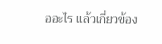ออะไร แล้วเกี่ยวข้อง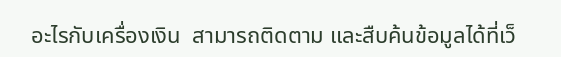อะไรกับเครื่องเงิน  สามารถติดตาม และสืบค้นข้อมูลได้ที่เว็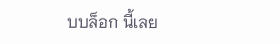บบล็อก นี้เลย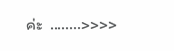ค่ะ  ........>>>>